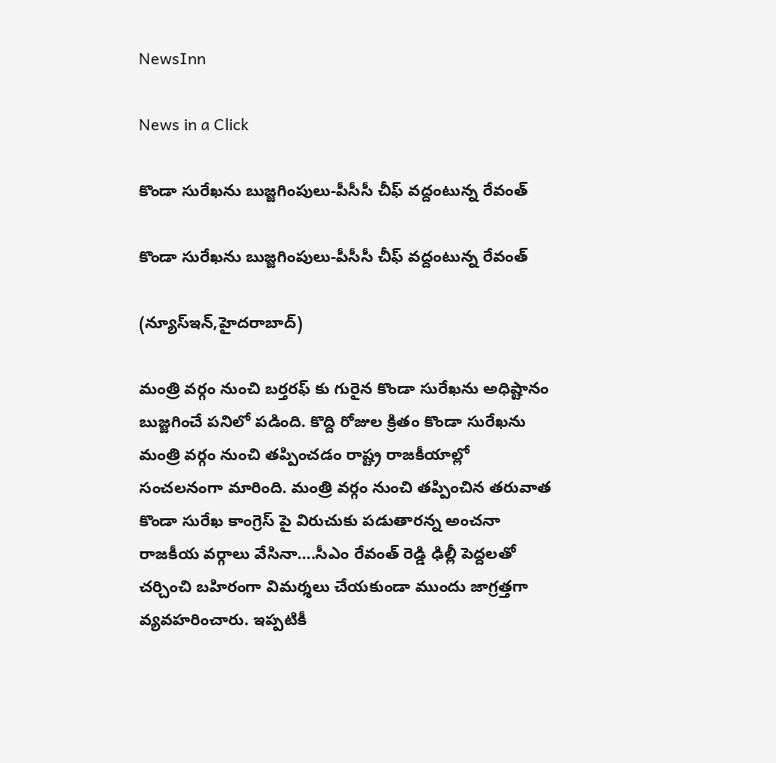NewsInn

News in a Click

కొండా సురేఖ‌ను బుజ్జ‌గింపులు-పీసీసీ చీఫ్ వ‌ద్దంటున్న రేవంత్

కొండా సురేఖ‌ను బుజ్జ‌గింపులు-పీసీసీ చీఫ్ వ‌ద్దంటున్న రేవంత్

(న్యూస్ఇన్‌,హైద‌రాబాద్)

మంత్రి వ‌ర్గం నుంచి బ‌ర్త‌ర‌ఫ్ కు గురైన కొండా సురేఖ‌ను అధిష్టానం బుజ్జ‌గించే ప‌నిలో ప‌డింది. కొద్ది రోజుల క్రితం కొండా సురేఖ‌ను మంత్రి వ‌ర్గం నుంచి త‌ప్పించ‌డం రాష్ట్ర రాజ‌కీయాల్లో సంచ‌ల‌నంగా మారింది. మంత్రి వ‌ర్గం నుంచి త‌ప్పించిన త‌రువాత కొండా సురేఖ కాంగ్రెస్ పై విరుచుకు ప‌డుతార‌న్న అంచ‌నా రాజ‌కీయ వ‌ర్గాలు వేసినా….సీఎం రేవంత్ రెడ్డి ఢిల్లీ పెద్ద‌ల‌తో చ‌ర్చించి బ‌హిరంగా విమ‌ర్శ‌లు చేయ‌కుండా ముందు జాగ్ర‌త్త‌గా వ్య‌వ‌హ‌రించారు. ఇప్ప‌టికీ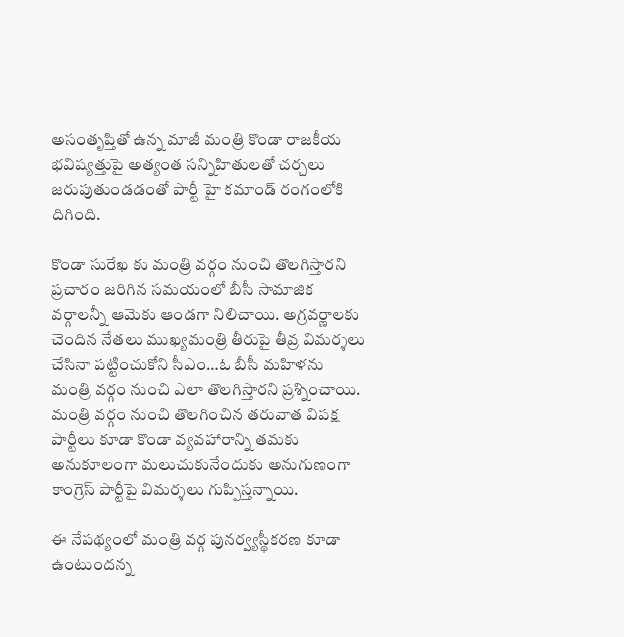అసంతృప్తితో ఉన్న మాజీ మంత్రి కొండా రాజ‌కీయ భ‌విష్య‌త్తుపై అత్యంత స‌న్నిహితుల‌తో చ‌ర్చ‌లు జ‌రుపుతుండ‌డంతో పార్టీ హై క‌మాండ్ రంగంలోకి దిగింది.

కొండా సురేఖ కు మంత్రి వ‌ర్గం నుంచి తొల‌గిస్తార‌ని ప్ర‌చారం జ‌రిగిన స‌మ‌యంలో బీసీ సామాజిక వ‌ర్గాల‌న్నీ ఆమెకు ఆండ‌గా నిలిచాయి. అగ్ర‌వ‌ర్ణాల‌కు చెందిన నేత‌లు ముఖ్య‌మంత్రి తీరుపై తీవ్ర విమ‌ర్శ‌లు చేసినా ప‌ట్టించుకోని సీఎం…ఓ బీసీ మ‌హిళ‌ను మంత్రి వ‌ర్గం నుంచి ఎలా తొల‌గిస్తార‌ని ప్ర‌శ్నించాయి. మంత్రి వ‌ర్గం నుంచి తొల‌గించిన త‌రువాత విప‌క్ష పార్టీలు కూడా కొండా వ్య‌వ‌హారాన్ని త‌మ‌కు అనుకూలంగా మ‌లుచుకునేందుకు అనుగుణంగా కాంగ్రెస్ పార్టీపై విమ‌ర్శ‌లు గుప్పిస్త‌న్నాయి.

ఈ నేప‌థ్యంలో మంత్రి వ‌ర్గ పున‌ర్వ్య‌స్థీక‌ర‌ణ కూడా ఉంటుంద‌న్న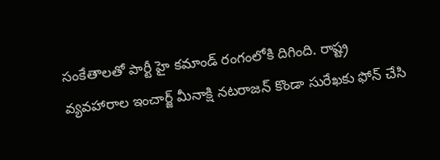సంకేతాల‌తో పార్టీ హై క‌మాండ్ రంగంలోకి దిగింది. రాష్ట్ర వ్య‌వ‌హారాల ఇంచార్జ్ మీనాక్షి న‌ట‌రాజ‌న్ కొండా సురేఖ‌కు ఫోన్ చేసి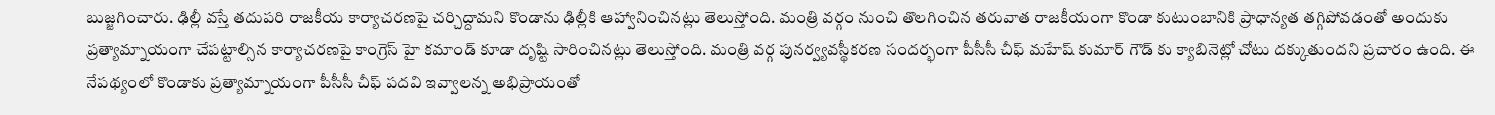బుజ్జ‌గించారు. ఢిల్లీ వ‌స్తే త‌దుప‌రి రాజ‌కీయ కార్యాచ‌ర‌ణ‌పై చ‌ర్చిద్దామ‌ని కొండాను ఢిల్లీకి ఆహ్వానించిన‌ట్లు తెలుస్తోంది. మంత్రి వ‌ర్గం నుంచి తొల‌గించిన త‌రువాత రాజ‌కీయంగా కొండా కుటుంబానికి ప్రాధాన్య‌త త‌గ్గిపోవ‌డంతో అందుకు ప్ర‌త్యామ్నాయంగా చేప‌ట్టాల్సిన కార్యాచ‌ర‌ణ‌పై కాంగ్రెస్ హై క‌మాండ్ కూడా దృష్టి సారించిన‌ట్లు తెలుస్తోంది. మంత్రి వ‌ర్గ పున‌ర్వ్య‌వ‌స్థీక‌ర‌ణ సంద‌ర్భంగా పీసీసీ చీఫ్ మ‌హేష్ కుమార్ గౌడ్ కు క్యాబినెట్లో చోటు ద‌క్కుతుంద‌ని ప్ర‌చారం ఉంది. ఈ నేప‌థ్యంలో కొండాకు ప్ర‌త్యామ్నాయంగా పీసీసీ చీఫ్ ప‌ద‌వి ఇవ్వాల‌న్న అభిప్రాయంతో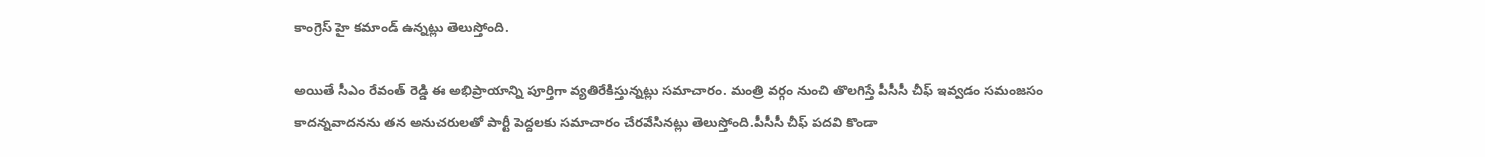కాంగ్రెస్ హై క‌మాండ్ ఉన్న‌ట్లు తెలుస్తోంది.

అయితే సీఎం రేవంత్ రెడ్డి ఈ అభిప్రాయాన్ని పూర్తిగా వ్య‌తిరేకిస్తున్న‌ట్లు స‌మాచారం. మంత్రి వ‌ర్గం నుంచి తొల‌గిస్తే పీసీసీ చీఫ్ ఇవ్వ‌డం స‌మంజ‌సం కాద‌న్నవాద‌న‌ను త‌న అనుచ‌రుల‌తో పార్టీ పెద్ద‌ల‌కు స‌మాచారం చేరవేసిన‌ట్లు తెలుస్తోంది.పీసీసీ చీఫ్ ప‌ద‌వి కొండా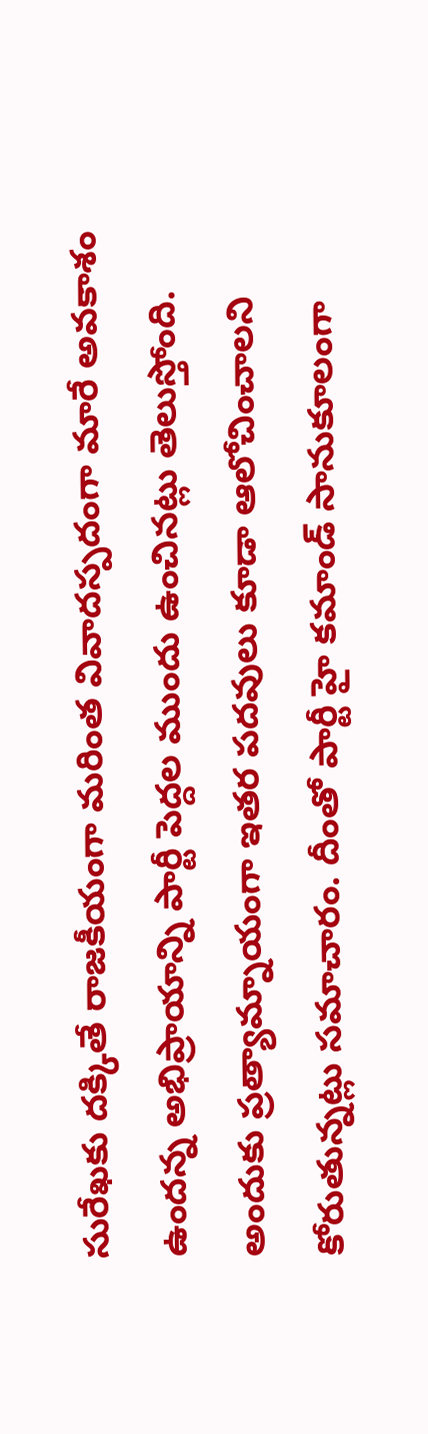సురేఖ‌కు ద‌క్కితే రాజ‌కీయంగా మ‌రింత వివాద‌స్ప‌దంగా మారే అవ‌కాశం ఉంద‌న్న అభిప్రాయాన్ని పార్టీ పెద్ద‌ల ముందు ఉంచిన‌ట్లు తెలుస్తోంది. అందుకు ప్ర‌త్యామ్నాయంగా ఇత‌ర ప‌ద‌వులు కూడా ఆలోచించాల‌ని కోరుతున్న‌ట్లు స‌మాచారం. దీంతో పార్టీ హై క‌మాండ్ సానుకూలంగా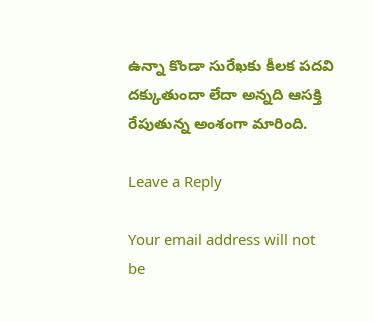ఉన్నా కొండా సురేఖ‌కు కీల‌క ప‌ద‌వి ద‌క్కుతుందా లేదా అన్న‌ది ఆస‌క్తి రేపుతున్న అంశంగా మారింది.

Leave a Reply

Your email address will not be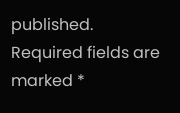published. Required fields are marked *